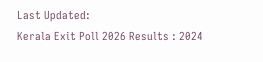Last Updated:
Kerala Exit Poll 2026 Results : 2024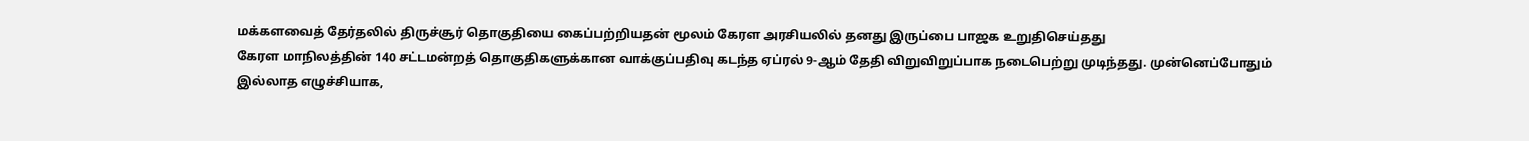மக்களவைத் தேர்தலில் திருச்சூர் தொகுதியை கைப்பற்றியதன் மூலம் கேரள அரசியலில் தனது இருப்பை பாஜக உறுதிசெய்தது
கேரள மாநிலத்தின் 140 சட்டமன்றத் தொகுதிகளுக்கான வாக்குப்பதிவு கடந்த ஏப்ரல் 9-ஆம் தேதி விறுவிறுப்பாக நடைபெற்று முடிந்தது. முன்னெப்போதும் இல்லாத எழுச்சியாக,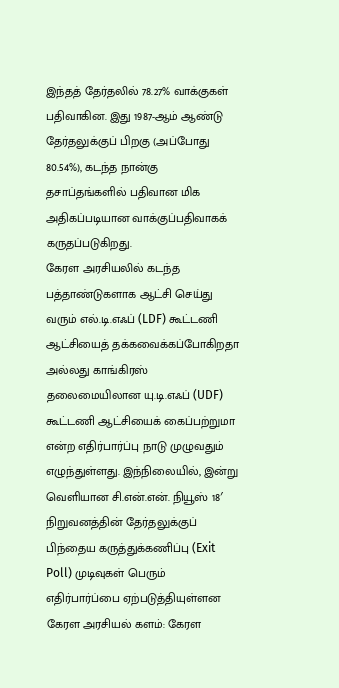இந்தத் தேர்தலில் 78.27% வாக்குகள் பதிவாகின. இது 1987-ஆம் ஆண்டு தேர்தலுக்குப் பிறகு (அப்போது 80.54%), கடந்த நான்கு தசாப்தங்களில் பதிவான மிக அதிகப்படியான வாக்குப்பதிவாகக் கருதப்படுகிறது.
கேரள அரசியலில் கடந்த பத்தாண்டுகளாக ஆட்சி செய்து வரும் எல்.டி.எஃப் (LDF) கூட்டணி ஆட்சியைத் தக்கவைக்கப்போகிறதா அல்லது காங்கிரஸ் தலைமையிலான யு.டி.எஃப் (UDF) கூட்டணி ஆட்சியைக் கைப்பற்றுமா என்ற எதிர்பார்ப்பு நாடு முழுவதும் எழுந்துள்ளது. இந்நிலையில், இன்று வெளியான சி.என்.என். நியூஸ் 18′ நிறுவனத்தின் தேர்தலுக்குப் பிந்தைய கருத்துக்கணிப்பு (Exit Poll) முடிவுகள் பெரும் எதிர்பார்ப்பை ஏற்படுத்தியுள்ளன
கேரள அரசியல் களம்: கேரள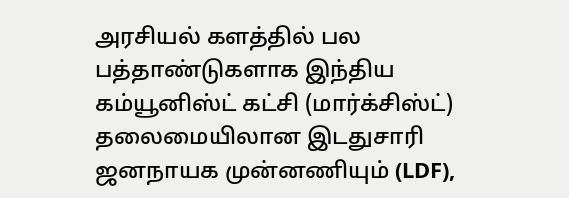அரசியல் களத்தில் பல பத்தாண்டுகளாக இந்திய கம்யூனிஸ்ட் கட்சி (மார்க்சிஸ்ட்) தலைமையிலான இடதுசாரி ஜனநாயக முன்னணியும் (LDF),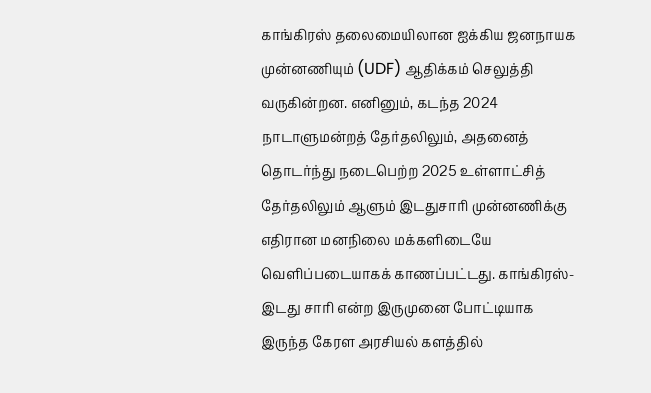காங்கிரஸ் தலைமையிலான ஐக்கிய ஜனநாயக முன்னணியும் (UDF) ஆதிக்கம் செலுத்தி வருகின்றன. எனினும், கடந்த 2024 நாடாளுமன்றத் தேர்தலிலும், அதனைத் தொடர்ந்து நடைபெற்ற 2025 உள்ளாட்சித் தேர்தலிலும் ஆளும் இடதுசாரி முன்னணிக்கு எதிரான மனநிலை மக்களிடையே வெளிப்படையாகக் காணப்பட்டது. காங்கிரஸ்- இடது சாரி என்ற இருமுனை போட்டியாக இருந்த கேரள அரசியல் களத்தில்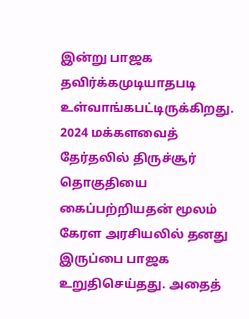இன்று பாஜக தவிர்க்கமுடியாதபடி உள்வாங்கபட்டிருக்கிறது.
2024 மக்களவைத் தேர்தலில் திருச்சூர் தொகுதியை கைப்பற்றியதன் மூலம் கேரள அரசியலில் தனது இருப்பை பாஜக உறுதிசெய்தது. அதைத்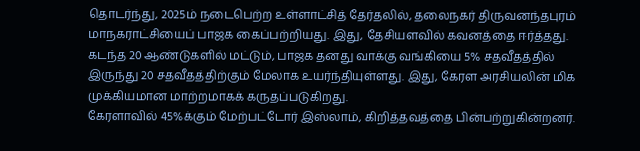தொடர்ந்து, 2025ம் நடைபெற்ற உள்ளாட்சித் தேர்தலில், தலைநகர் திருவனந்தபுரம் மாநகராட்சியைப் பாஜக கைப்பற்றியது. இது, தேசியளவில் கவனத்தை ஈர்த்தது. கடந்த 20 ஆண்டுகளில் மட்டும், பாஜக தனது வாக்கு வங்கியை 5% சதவீதத்தில் இருந்து 20 சதவீதத்திற்கும் மேலாக உயர்ந்தியுள்ளது. இது, கேரள அரசியலின் மிக முக்கியமான மாற்றமாகக் கருதப்படுகிறது.
கேரளாவில் 45%க்கும் மேற்பட்டோர் இஸ்லாம், கிறித்தவத்தை பின்பற்றுகின்றனர்.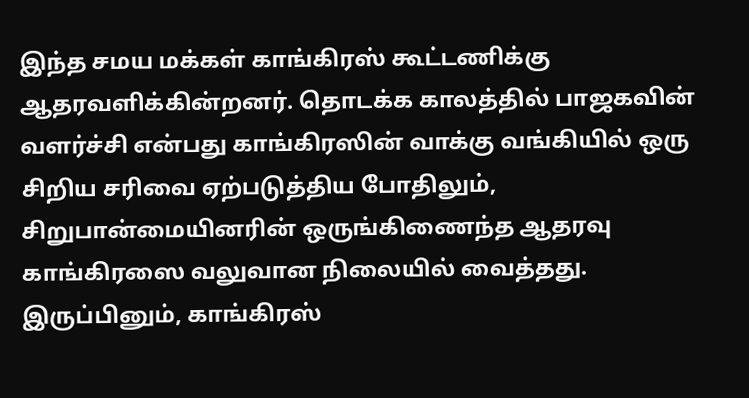இந்த சமய மக்கள் காங்கிரஸ் கூட்டணிக்கு ஆதரவளிக்கின்றனர். தொடக்க காலத்தில் பாஜகவின் வளர்ச்சி என்பது காங்கிரஸின் வாக்கு வங்கியில் ஒரு சிறிய சரிவை ஏற்படுத்திய போதிலும், சிறுபான்மையினரின் ஒருங்கிணைந்த ஆதரவு காங்கிரஸை வலுவான நிலையில் வைத்தது. இருப்பினும், காங்கிரஸ்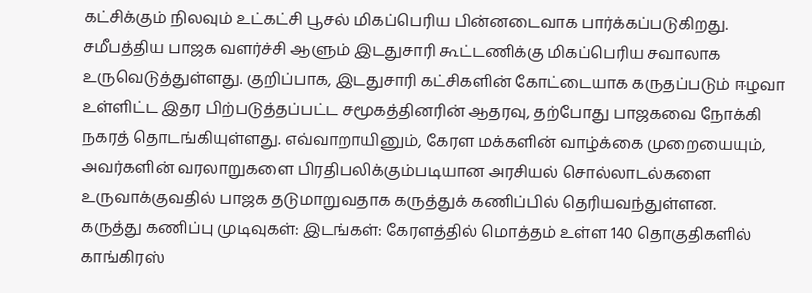கட்சிக்கும் நிலவும் உட்கட்சி பூசல் மிகப்பெரிய பின்னடைவாக பார்க்கப்படுகிறது.
சமீபத்திய பாஜக வளர்ச்சி ஆளும் இடதுசாரி கூட்டணிக்கு மிகப்பெரிய சவாலாக உருவெடுத்துள்ளது. குறிப்பாக, இடதுசாரி கட்சிகளின் கோட்டையாக கருதப்படும் ஈழவா உள்ளிட்ட இதர பிற்படுத்தப்பட்ட சமூகத்தினரின் ஆதரவு, தற்போது பாஜகவை நோக்கி நகரத் தொடங்கியுள்ளது. எவ்வாறாயினும், கேரள மக்களின் வாழ்க்கை முறையையும், அவர்களின் வரலாறுகளை பிரதிபலிக்கும்படியான அரசியல் சொல்லாடல்களை உருவாக்குவதில் பாஜக தடுமாறுவதாக கருத்துக் கணிப்பில் தெரியவந்துள்ளன.
கருத்து கணிப்பு முடிவுகள்: இடங்கள்: கேரளத்தில் மொத்தம் உள்ள 140 தொகுதிகளில் காங்கிரஸ்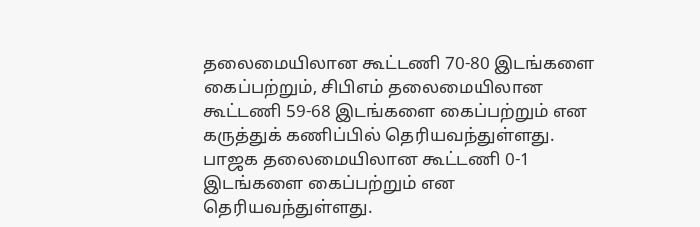தலைமையிலான கூட்டணி 70-80 இடங்களை கைப்பற்றும், சிபிஎம் தலைமையிலான கூட்டணி 59-68 இடங்களை கைப்பற்றும் என கருத்துக் கணிப்பில் தெரியவந்துள்ளது. பாஜக தலைமையிலான கூட்டணி 0-1 இடங்களை கைப்பற்றும் என தெரியவந்துள்ளது.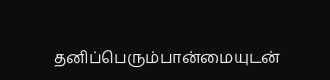தனிப்பெரும்பான்மையுடன்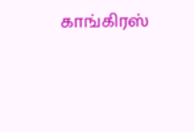காங்கிரஸ்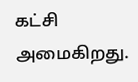கட்சி அமைகிறது.